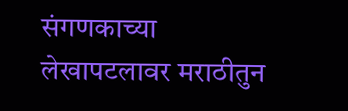संगणकाच्या लेखापटलावर मराठीतुन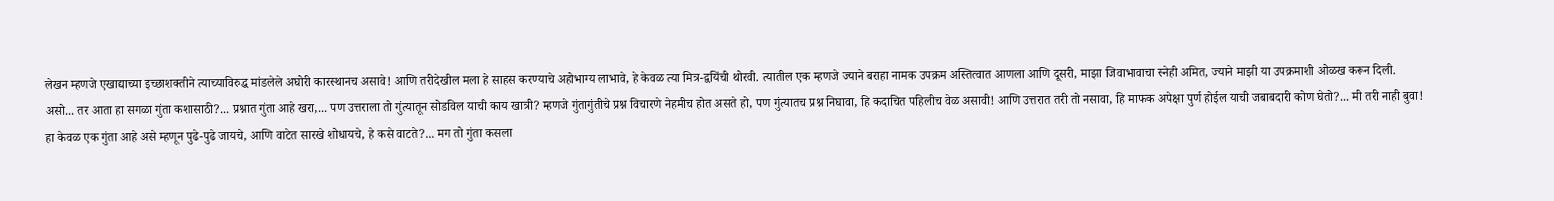लेखन म्हणजे एखाद्याच्या इच्छाशक्तीने त्याच्याविरुद्ध मांडलेले अघोरी कारस्थानच असावे! आणि तरीदेखील मला हे साहस करण्याचे अहोभाग्य लाभावे, हे केवळ त्या मित्र-द्वयिंची थोरवी. त्यातील एक म्हणजे ज्याने बराहा नामक उपक्रम अस्तित्वात आणला आणि दूसरी, माझा जिवाभावाचा स्नेही अमित, ज्याने माझी या उपक्रमाशी ओळख करून दिली.
असो... तर आता हा सगळा गुंता कशासाठी?... प्रश्नात गुंता आहे खरा,... पण उत्तराला तो गुंत्यातून सोडविल याची काय खात्री? म्हणजे गुंतागुंतीचे प्रश्न विचारणे नेहमीच होत असते हो, पण गुंत्यातच प्रश्न निघावा, हि कदाचित पहिलीच वेळ असावी! आणि उत्तरात तरी तो नसावा, हि माफक अपेक्षा पुर्ण होईल याची जबाबदारी कोण घेतो?... मी तरी नाही बुवा!
हा केवळ एक गुंता आहे असे म्हणून पुढे-पुढे जायचे, आणि वाटेत सारखे शोधायचे, हे कसे वाटते?... मग तो गुंता कसला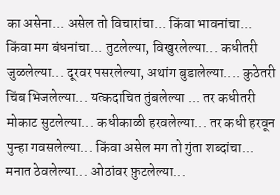का असेना... असेल तो विचारांचा... किंवा भावनांचा... किंवा मग बंधनांचा... तुटलेल्या, विखुरलेल्या... कधीतरी जुळलेल्या... दूरवर पसरलेल्या, अथांग बुडालेल्या.... कुठेतरी चिंब भिजलेल्या... यत्कदाचित तुंबलेल्या ... तर कधीतरी मोकाट सुटलेल्या... कधीकाळी हरवलेल्या... तर कधी हरवून पुन्हा गवसलेल्या... किंवा असेल मग तो गुंता शब्दांचा... मनात ठेवलेल्या... ओठांवर फ़ुटलेल्या...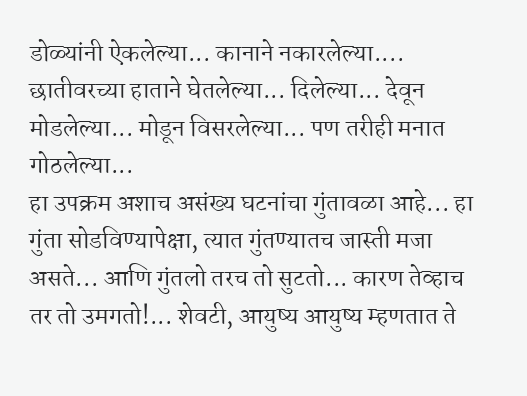डोळ्यांनी ऐकलेल्या... कानाने नकारलेल्या.... छातीवरच्या हाताने घेतलेल्या... दिलेल्या... देवून मोडलेल्या... मोडून विसरलेल्या... पण तरीही मनात गोठलेल्या...
हा उपक्रम अशाच असंख्य घटनांचा गुंतावळा आहे... हा गुंता सोडविण्यापेक्षा, त्यात गुंतण्यातच जास्ती मजा असते... आणि गुंतलो तरच तो सुटतो... कारण तेव्हाच तर तो उमगतो!... शेवटी, आयुष्य आयुष्य म्हणतात ते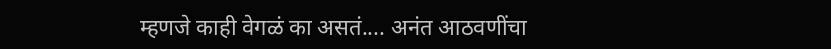म्हणजे काही वेगळं का असतं.... अनंत आठवणींचा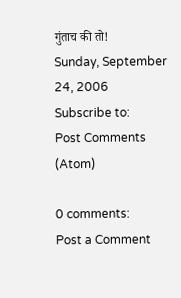गुंताच की तो!
Sunday, September 24, 2006
Subscribe to:
Post Comments (Atom)

0 comments:
Post a Comment